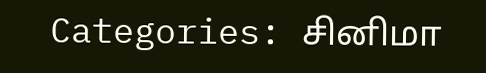Categories: சினிமா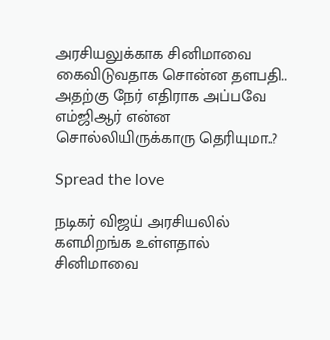அரசியலுக்காக சினிமாவை கைவிடுவதாக சொன்ன தளபதி.. அதற்கு நேர் எதிராக அப்பவே எம்ஜிஆர் என்ன சொல்லியிருக்காரு தெரியுமா..?

Spread the love

நடிகர் விஜய் அரசியலில் களமிறங்க உள்ளதால் சினிமாவை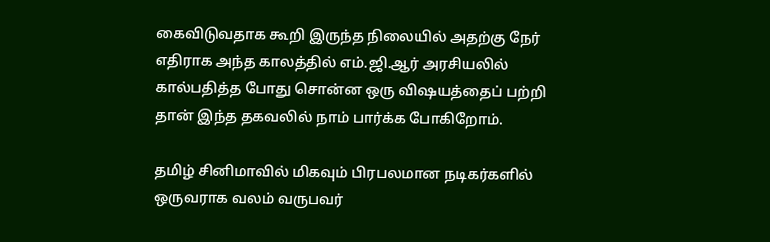கைவிடுவதாக கூறி இருந்த நிலையில் அதற்கு நேர் எதிராக அந்த காலத்தில் எம்.ஜி.ஆர் அரசியலில் கால்பதித்த போது சொன்ன ஒரு விஷயத்தைப் பற்றி தான் இந்த தகவலில் நாம் பார்க்க போகிறோம்.

தமிழ் சினிமாவில் மிகவும் பிரபலமான நடிகர்களில் ஒருவராக வலம் வருபவர்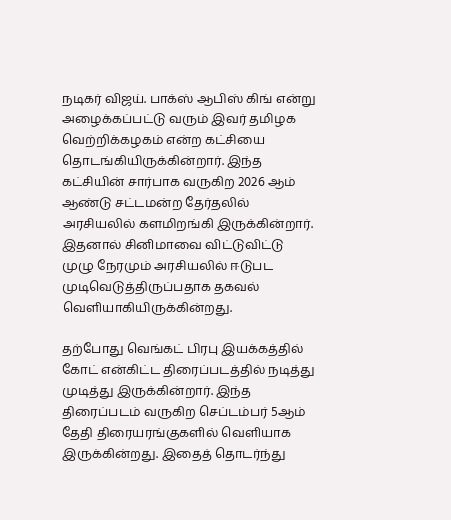நடிகர் விஜய். பாக்ஸ் ஆபிஸ் கிங் என்று அழைக்கப்பட்டு வரும் இவர் தமிழக வெற்றிக்கழகம் என்ற கட்சியை தொடங்கியிருக்கின்றார். இந்த கட்சியின் சார்பாக வருகிற 2026 ஆம் ஆண்டு சட்டமன்ற தேர்தலில் அரசியலில் களமிறங்கி இருக்கின்றார். இதனால் சினிமாவை விட்டுவிட்டு முழு நேரமும் அரசியலில் ஈடுபட முடிவெடுத்திருப்பதாக தகவல் வெளியாகியிருக்கின்றது.

தற்போது வெங்கட் பிரபு இயக்கத்தில் கோட் என்கிட்ட திரைப்படத்தில் நடித்து முடித்து இருக்கின்றார். இந்த திரைப்படம் வருகிற செப்டம்பர் 5ஆம் தேதி திரையரங்குகளில் வெளியாக இருக்கின்றது. இதைத் தொடர்ந்து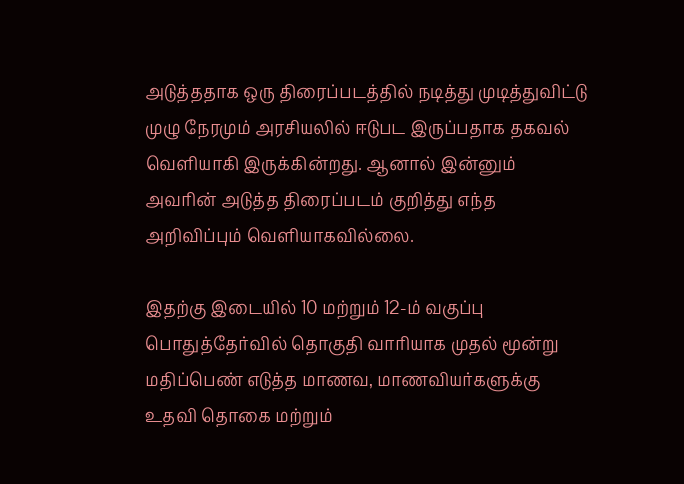அடுத்ததாக ஒரு திரைப்படத்தில் நடித்து முடித்துவிட்டு முழு நேரமும் அரசியலில் ஈடுபட இருப்பதாக தகவல் வெளியாகி இருக்கின்றது. ஆனால் இன்னும் அவரின் அடுத்த திரைப்படம் குறித்து எந்த அறிவிப்பும் வெளியாகவில்லை.

இதற்கு இடையில் 10 மற்றும் 12-ம் வகுப்பு பொதுத்தேர்வில் தொகுதி வாரியாக முதல் மூன்று மதிப்பெண் எடுத்த மாணவ, மாணவியர்களுக்கு உதவி தொகை மற்றும்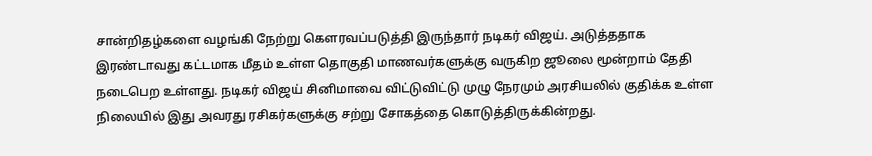சான்றிதழ்களை வழங்கி நேற்று கௌரவப்படுத்தி இருந்தார் நடிகர் விஜய். அடுத்ததாக இரண்டாவது கட்டமாக மீதம் உள்ள தொகுதி மாணவர்களுக்கு வருகிற ஜூலை மூன்றாம் தேதி நடைபெற உள்ளது. நடிகர் விஜய் சினிமாவை விட்டுவிட்டு முழு நேரமும் அரசியலில் குதிக்க உள்ள நிலையில் இது அவரது ரசிகர்களுக்கு சற்று சோகத்தை கொடுத்திருக்கின்றது.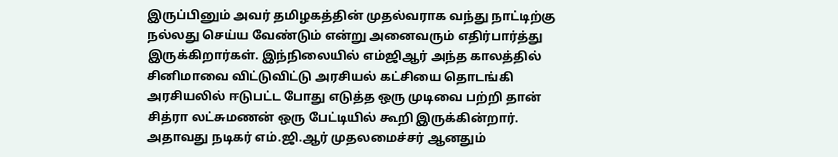இருப்பினும் அவர் தமிழகத்தின் முதல்வராக வந்து நாட்டிற்கு நல்லது செய்ய வேண்டும் என்று அனைவரும் எதிர்பார்த்து இருக்கிறார்கள். இந்நிலையில் எம்ஜிஆர் அந்த காலத்தில் சினிமாவை விட்டுவிட்டு அரசியல் கட்சியை தொடங்கி அரசியலில் ஈடுபட்ட போது எடுத்த ஒரு முடிவை பற்றி தான் சித்ரா லட்சுமணன் ஒரு பேட்டியில் கூறி இருக்கின்றார். அதாவது நடிகர் எம்.ஜி.ஆர் முதலமைச்சர் ஆனதும்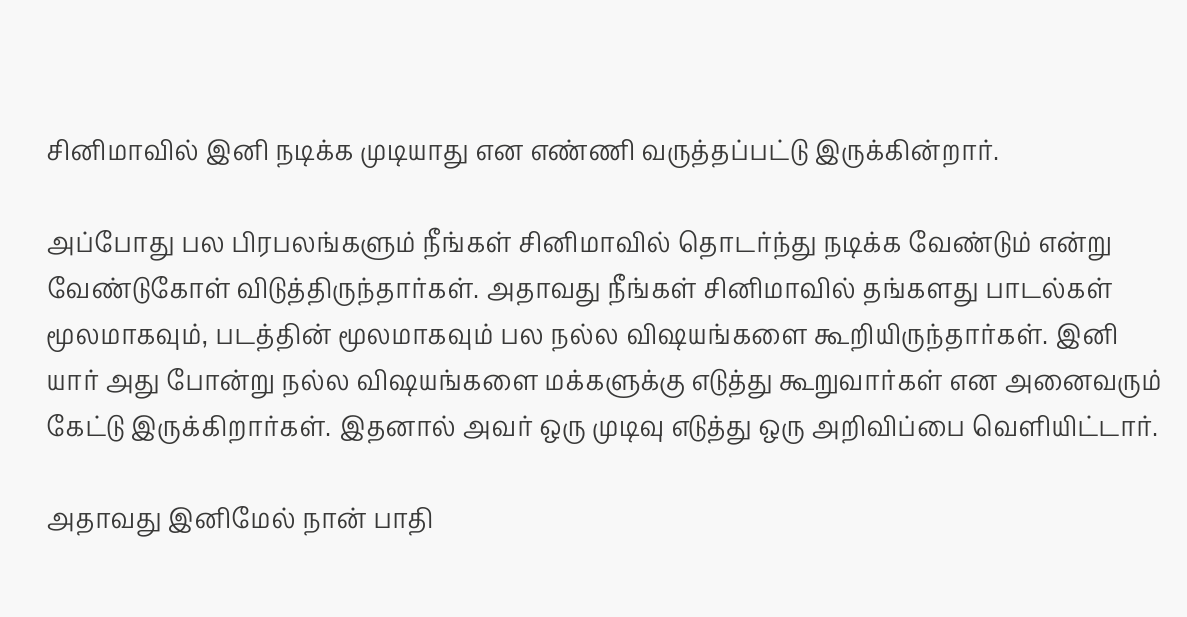சினிமாவில் இனி நடிக்க முடியாது என எண்ணி வருத்தப்பட்டு இருக்கின்றார்.

அப்போது பல பிரபலங்களும் நீங்கள் சினிமாவில் தொடர்ந்து நடிக்க வேண்டும் என்று வேண்டுகோள் விடுத்திருந்தார்கள். அதாவது நீங்கள் சினிமாவில் தங்களது பாடல்கள் மூலமாகவும், படத்தின் மூலமாகவும் பல நல்ல விஷயங்களை கூறியிருந்தார்கள். இனி யார் அது போன்று நல்ல விஷயங்களை மக்களுக்கு எடுத்து கூறுவார்கள் என அனைவரும் கேட்டு இருக்கிறார்கள். இதனால் அவர் ஒரு முடிவு எடுத்து ஒரு அறிவிப்பை வெளியிட்டார்.

அதாவது இனிமேல் நான் பாதி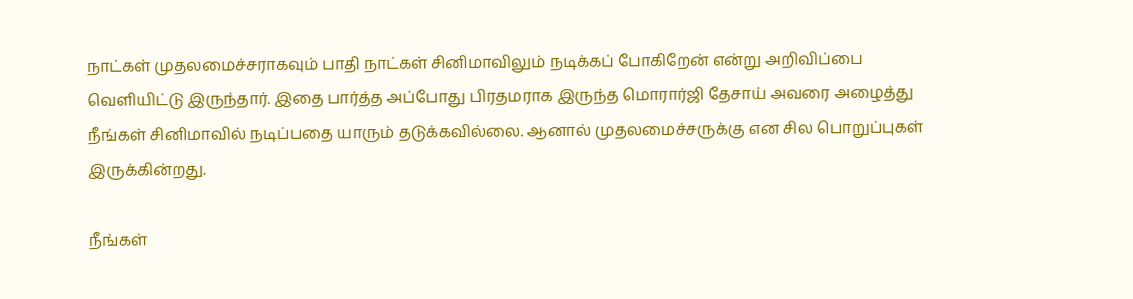நாட்கள் முதலமைச்சராகவும் பாதி நாட்கள் சினிமாவிலும் நடிக்கப் போகிறேன் என்று அறிவிப்பை வெளியிட்டு இருந்தார். இதை பார்த்த அப்போது பிரதமராக இருந்த மொரார்ஜி தேசாய் அவரை அழைத்து நீங்கள் சினிமாவில் நடிப்பதை யாரும் தடுக்கவில்லை. ஆனால் முதலமைச்சருக்கு என சில பொறுப்புகள் இருக்கின்றது.

நீங்கள்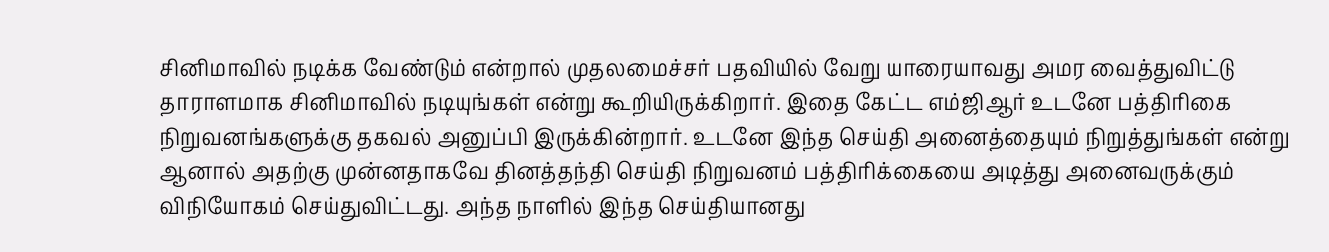சினிமாவில் நடிக்க வேண்டும் என்றால் முதலமைச்சர் பதவியில் வேறு யாரையாவது அமர வைத்துவிட்டு தாராளமாக சினிமாவில் நடியுங்கள் என்று கூறியிருக்கிறார். இதை கேட்ட எம்ஜிஆர் உடனே பத்திரிகை நிறுவனங்களுக்கு தகவல் அனுப்பி இருக்கின்றார். உடனே இந்த செய்தி அனைத்தையும் நிறுத்துங்கள் என்று ஆனால் அதற்கு முன்னதாகவே தினத்தந்தி செய்தி நிறுவனம் பத்திரிக்கையை அடித்து அனைவருக்கும் விநியோகம் செய்துவிட்டது. அந்த நாளில் இந்த செய்தியானது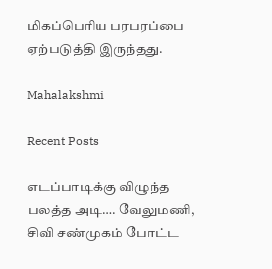மிகப்பெரிய பரபரப்பை ஏற்படுத்தி இருந்தது.

Mahalakshmi

Recent Posts

எடப்பாடிக்கு விழுந்த பலத்த அடி…. வேலுமணி, சிவி சண்முகம் போட்ட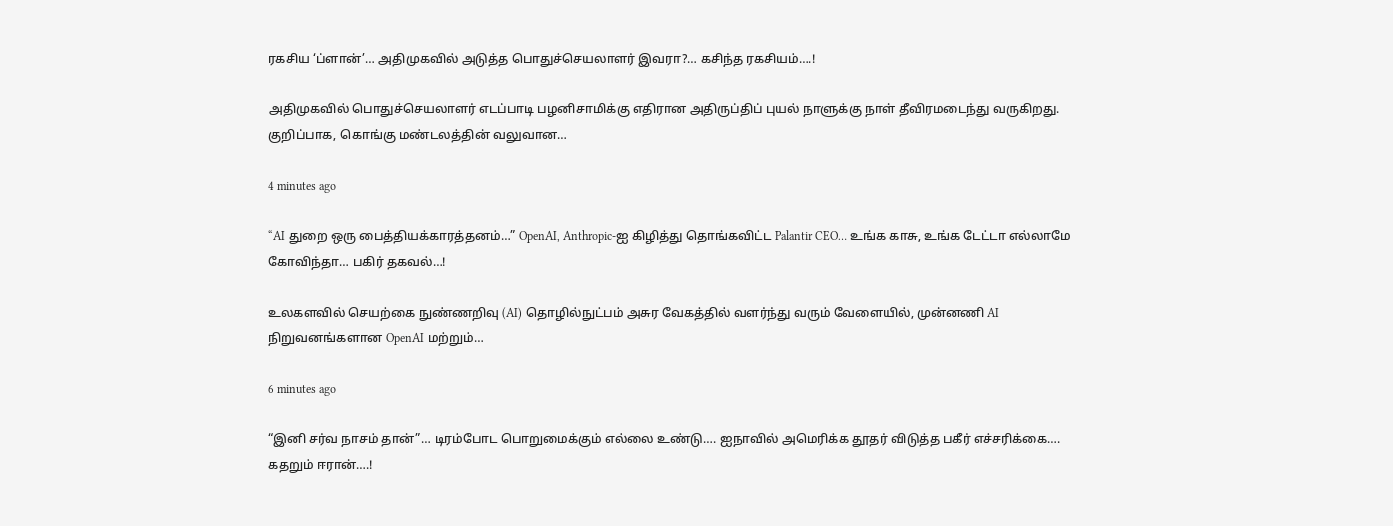ரகசிய ‘ப்ளான்’… அதிமுகவில் அடுத்த பொதுச்செயலாளர் இவரா?… கசிந்த ரகசியம்….!

அதிமுகவில் பொதுச்செயலாளர் எடப்பாடி பழனிசாமிக்கு எதிரான அதிருப்திப் புயல் நாளுக்கு நாள் தீவிரமடைந்து வருகிறது. குறிப்பாக, கொங்கு மண்டலத்தின் வலுவான…

4 minutes ago

“AI துறை ஒரு பைத்தியக்காரத்தனம்…” OpenAI, Anthropic-ஐ கிழித்து தொங்கவிட்ட Palantir CEO… உங்க காசு, உங்க டேட்டா எல்லாமே கோவிந்தா… பகிர் தகவல்…!

உலகளவில் செயற்கை நுண்ணறிவு (AI) தொழில்நுட்பம் அசுர வேகத்தில் வளர்ந்து வரும் வேளையில், முன்னணி AI நிறுவனங்களான OpenAI மற்றும்…

6 minutes ago

“இனி சர்வ நாசம் தான்”… டிரம்போட பொறுமைக்கும் எல்லை உண்டு…. ஐநாவில் அமெரிக்க தூதர் விடுத்த பகீர் எச்சரிக்கை…. கதறும் ஈரான்….!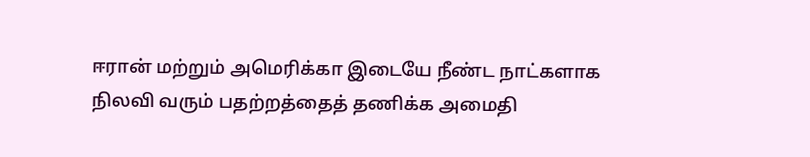ஈரான் மற்றும் அமெரிக்கா இடையே நீண்ட நாட்களாக நிலவி வரும் பதற்றத்தைத் தணிக்க அமைதி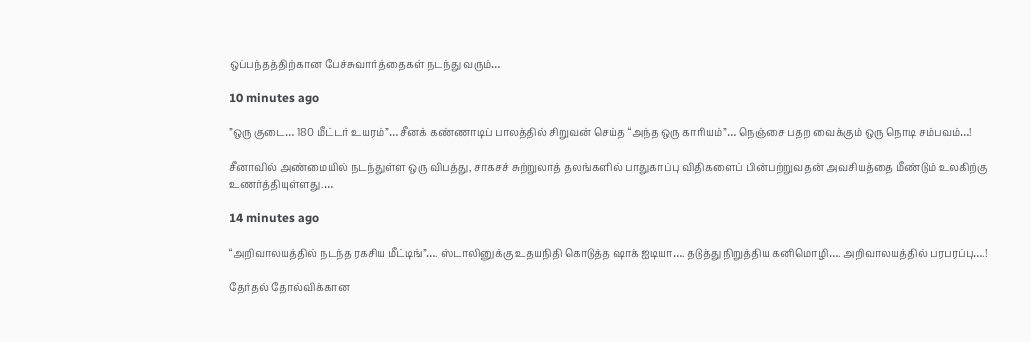ஒப்பந்தத்திற்கான பேச்சுவார்த்தைகள் நடந்து வரும்…

10 minutes ago

”ஒரு குடை… 180 மீட்டர் உயரம்”… சீனக் கண்ணாடிப் பாலத்தில் சிறுவன் செய்த “அந்த ஒரு காரியம்”… நெஞ்சை பதற வைக்கும் ஒரு நொடி சம்பவம்…!

சீனாவில் அண்மையில் நடந்துள்ள ஒரு விபத்து, சாகசச் சுற்றுலாத் தலங்களில் பாதுகாப்பு விதிகளைப் பின்பற்றுவதன் அவசியத்தை மீண்டும் உலகிற்கு உணர்த்தியுள்ளது.…

14 minutes ago

“அறிவாலயத்தில் நடந்த ரகசிய மீட்டிங்”…. ஸ்டாலினுக்கு உதயநிதி கொடுத்த ஷாக் ஐடியா…. தடுத்து நிறுத்திய கனிமொழி…. அறிவாலயத்தில் பரபரப்பு….!

தேர்தல் தோல்விக்கான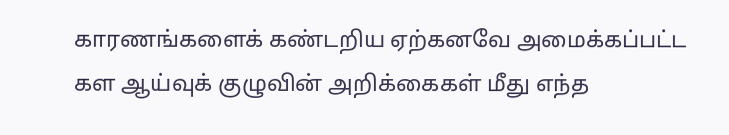காரணங்களைக் கண்டறிய ஏற்கனவே அமைக்கப்பட்ட கள ஆய்வுக் குழுவின் அறிக்கைகள் மீது எந்த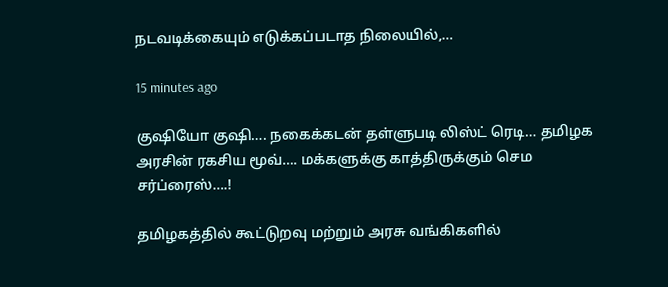நடவடிக்கையும் எடுக்கப்படாத நிலையில்,…

15 minutes ago

குஷியோ குஷி…. நகைக்கடன் தள்ளுபடி லிஸ்ட் ரெடி… தமிழக அரசின் ரகசிய மூவ்…. மக்களுக்கு காத்திருக்கும் செம சர்ப்ரைஸ்….!

தமிழகத்தில் கூட்டுறவு மற்றும் அரசு வங்கிகளில்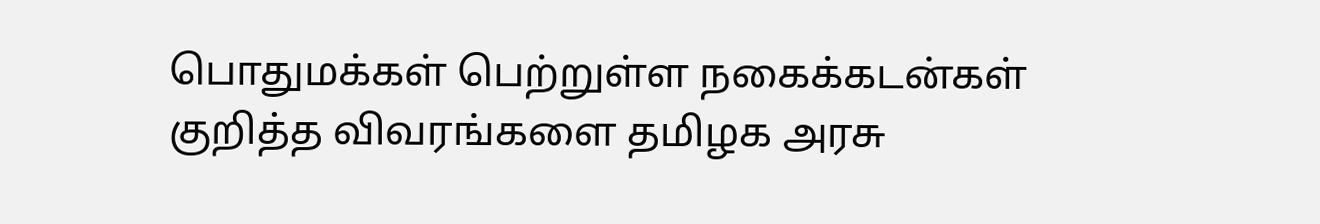பொதுமக்கள் பெற்றுள்ள நகைக்கடன்கள் குறித்த விவரங்களை தமிழக அரசு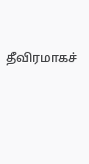தீவிரமாகச்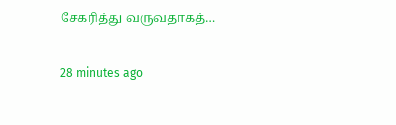சேகரித்து வருவதாகத்…

28 minutes ago